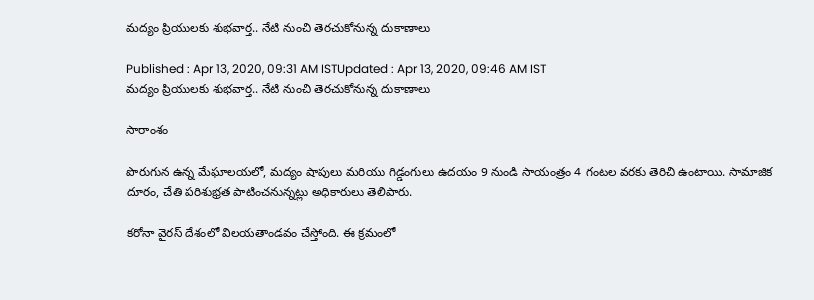మద్యం ప్రియులకు శుభవార్త.. నేటి నుంచి తెరచుకోనున్న దుకాణాలు

Published : Apr 13, 2020, 09:31 AM ISTUpdated : Apr 13, 2020, 09:46 AM IST
మద్యం ప్రియులకు శుభవార్త.. నేటి నుంచి తెరచుకోనున్న దుకాణాలు

సారాంశం

పొరుగున ఉన్న మేఘాలయలో, మద్యం షాపులు మరియు గిడ్డంగులు ఉదయం 9 నుండి సాయంత్రం 4 గంటల వరకు తెరిచి ఉంటాయి. సామాజిక దూరం, చేతి పరిశుభ్రత పాటించనున్నట్లు అధికారులు తెలిపారు.

కరోనా వైరస్ దేశంలో విలయతాండవం చేస్తోంది. ఈ క్రమంలో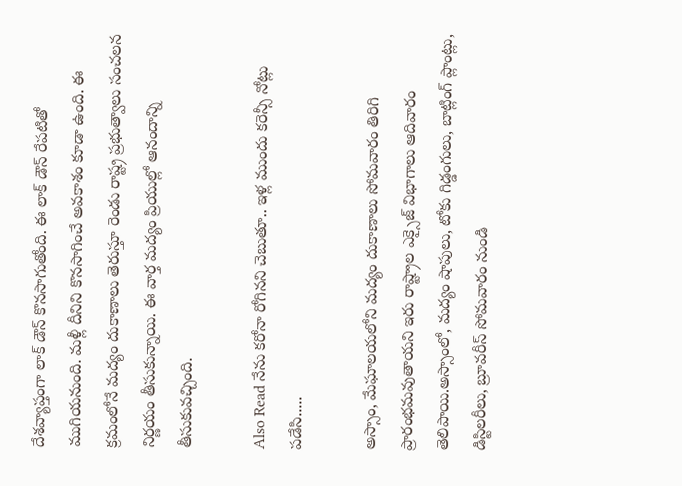దేశవ్యాప్తంగా లాక్ డౌన్ కొనసాగుతోంది. ఈ లాక్ డౌన్ రేపటితో ముగియనుంది. మళ్లీ దీనిని కొనసాగించే అవకాశం కూడా ఉంది. ఈ క్రమంలోనే మద్యం దుకాణాలు తెరుస్తూ రెండు రాష్ట్ర ప్రభుత్వాలు సంచలన నిర్ణయం తీసుకున్నాయి. ఈ వార్త మద్యం ప్రియుల్లో ఆనందాన్ని తీసుకువచ్చింది.

Also Read నేను కరోనా రోగినని చెబుతూ.. ఇళ్ల ముందు కరెన్సీ నోట్లు పడేసి.....

అస్సాం, మేఘాలయలోని మద్యం దుకాణాలు సోమవారం తిరిగి ప్రారంభమవుతాయని ఇరు రాష్ట్రాల ఎక్సైజ్ విభాగాలు ఆదివారం తెలిపాయి.అస్సాంలో, మద్యం షాపులు, టోకు గిడ్డంగులు, బాట్లింగ్ ప్లాంట్లు, డిస్టిలరీలు, బ్రూవరీస్ సోమవారం నుండి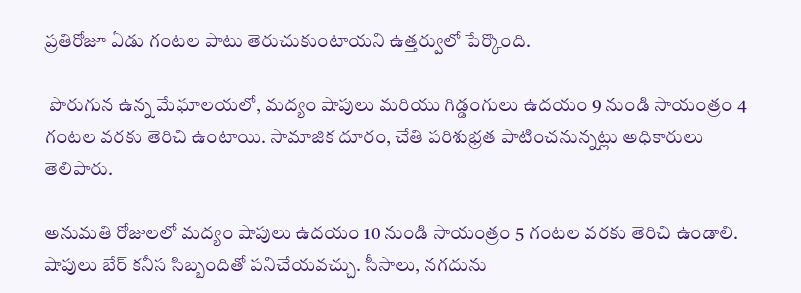ప్రతిరోజూ ఏడు గంటల పాటు తెరుచుకుంటాయని ఉత్తర్వులో పేర్కొంది.

 పొరుగున ఉన్న మేఘాలయలో, మద్యం షాపులు మరియు గిడ్డంగులు ఉదయం 9 నుండి సాయంత్రం 4 గంటల వరకు తెరిచి ఉంటాయి. సామాజిక దూరం, చేతి పరిశుభ్రత పాటించనున్నట్లు అధికారులు తెలిపారు.

అనుమతి రోజులలో మద్యం షాపులు ఉదయం 10 నుండి సాయంత్రం 5 గంటల వరకు తెరిచి ఉండాలి. షాపులు బేర్ కనీస సిబ్బందితో పనిచేయవచ్చు. సీసాలు, నగదును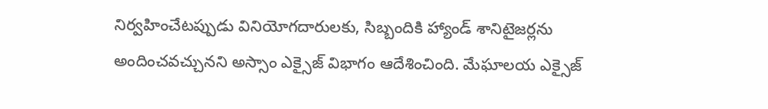నిర్వహించేటప్పుడు వినియోగదారులకు, సిబ్బందికి హ్యాండ్ శానిటైజర్లను అందించవచ్చునని అస్సాం ఎక్సైజ్ విభాగం ఆదేశించింది. మేఘాలయ ఎక్సైజ్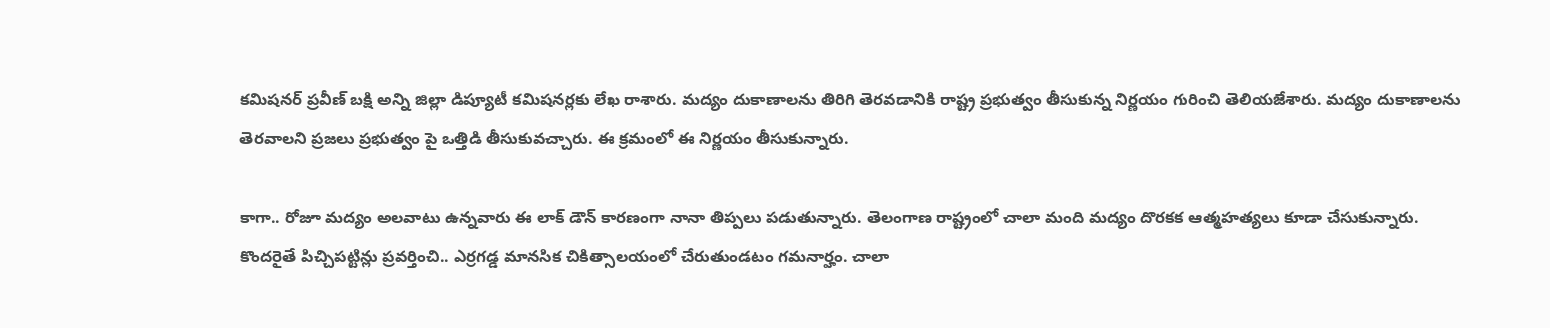కమిషనర్ ప్రవీణ్ బక్షి అన్ని జిల్లా డిప్యూటీ కమిషనర్లకు లేఖ రాశారు. మద్యం దుకాణాలను తిరిగి తెరవడానికి రాష్ట్ర ప్రభుత్వం తీసుకున్న నిర్ణయం గురించి తెలియజేశారు. మద్యం దుకాణాలను తెరవాలని ప్రజలు ప్రభుత్వం పై ఒత్తిడి తీసుకువచ్చారు. ఈ క్రమంలో ఈ నిర్ణయం తీసుకున్నారు.

కాగా.. రోజూ మద్యం అలవాటు ఉన్నవారు ఈ లాక్ డౌన్ కారణంగా నానా తిప్పలు పడుతున్నారు. తెలంగాణ రాష్ట్రంలో చాలా మంది మద్యం దొరకక ఆత్మహత్యలు కూడా చేసుకున్నారు. కొందరైతే పిచ్చిపట్టిన్లు ప్రవర్తించి.. ఎర్రగడ్డ మానసిక చికిత్సాలయంలో చేరుతుండటం గమనార్హం. చాలా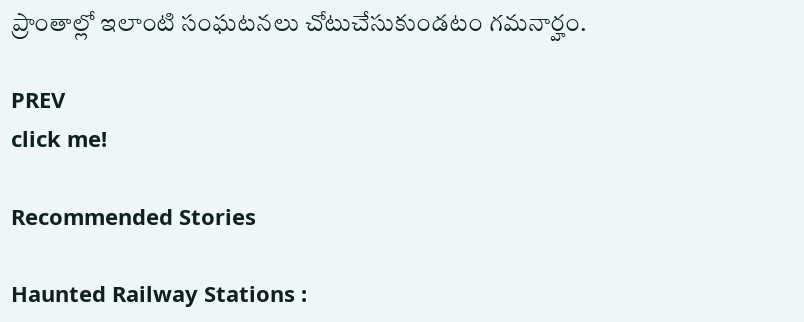ప్రాంతాల్లో ఇలాంటి సంఘటనలు చోటుచేసుకుండటం గమనార్హం.

PREV
click me!

Recommended Stories

Haunted Railway Stations :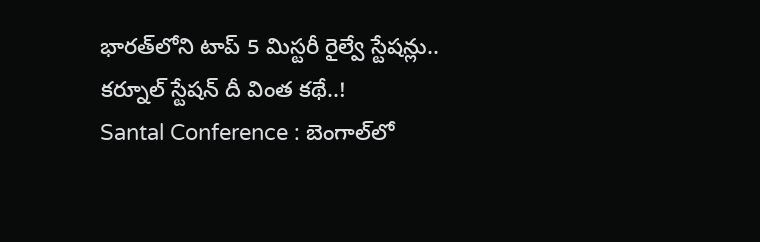భారత్‌లోని టాప్ 5 మిస్టరీ రైల్వే స్టేషన్లు.. కర్నూల్ స్టేషన్ దీ వింత కథే..!
Santal Conference : బెంగాల్‌లో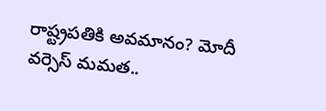రాష్ట్రపతికి అవమానం? మోదీ వర్సెస్ మమత..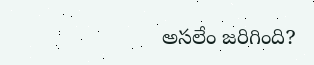అసలేం జరిగింది?